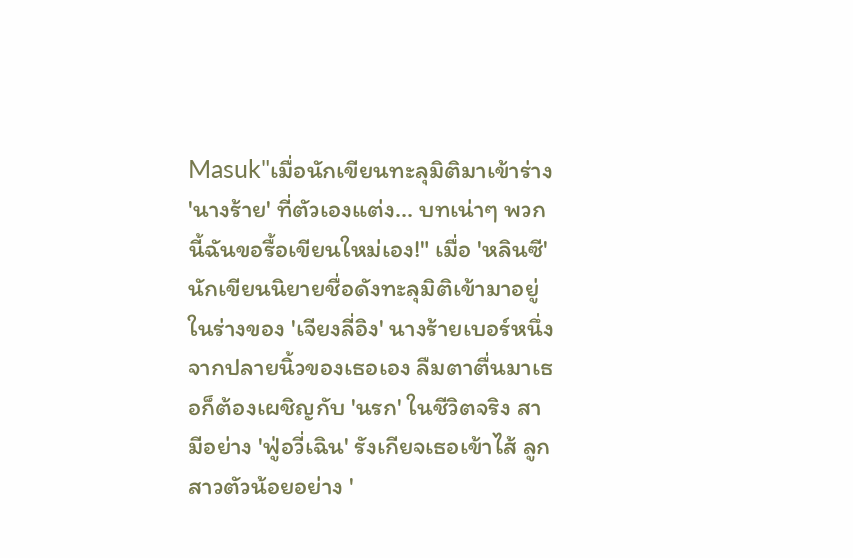Masuk"เมื่อนักเขียนทะลุมิติมาเข้าร่าง 'นางร้าย' ที่ตัวเองแต่ง... บทเน่าๆ พวกนี้ฉันขอรื้อเขียนใหม่เอง!" เมื่อ 'หลินซี' นักเขียนนิยายชื่อดังทะลุมิติเข้ามาอยู่ในร่างของ 'เจียงลี่อิง' นางร้ายเบอร์หนึ่งจากปลายนิ้วของเธอเอง ลืมตาตื่นมาเธอก็ต้องเผชิญกับ 'นรก' ในชีวิตจริง สามีอย่าง 'ฟู่อวี่เฉิน' รังเกียจเธอเข้าไส้ ลูกสาวตัวน้อยอย่าง '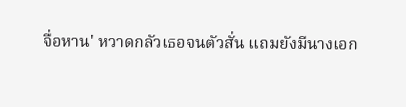จื่อหาน' หวาดกลัวเธอจนตัวสั่น แถมยังมีนางเอก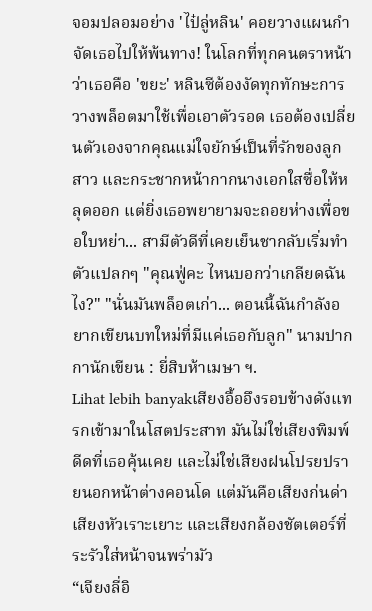จอมปลอมอย่าง 'ไป๋ลู่หลิน' คอยวางแผนกำจัดเธอไปให้พ้นทาง! ในโลกที่ทุกคนตราหน้าว่าเธอคือ 'ขยะ' หลินซีต้องงัดทุกทักษะการวางพล็อตมาใช้เพื่อเอาตัวรอด เธอต้องเปลี่ยนตัวเองจากคุณแม่ใจยักษ์เป็นที่รักของลูกสาว และกระชากหน้ากากนางเอกใสซื่อให้หลุดออก แต่ยิ่งเธอพยายามจะถอยห่างเพื่อขอใบหย่า... สามีตัวดีที่เคยเย็นชากลับเริ่มทำตัวแปลกๆ "คุณฟู่คะ ไหนบอกว่าเกลียดฉันไง?" "นั่นมันพล็อตเก่า... ตอนนี้ฉันกำลังอยากเขียนบทใหม่ที่มีแค่เธอกับลูก" นามปากกานักเขียน : ยี่สิบห้าเมษา ฯ.
Lihat lebih banyakเสียงอื้ออึงรอบข้างดังแทรกเข้ามาในโสตประสาท มันไม่ใช่เสียงพิมพ์ดีดที่เธอคุ้นเคย และไม่ใช่เสียงฝนโปรยปรายนอกหน้าต่างคอนโด แต่มันคือเสียงก่นด่า เสียงหัวเราะเยาะ และเสียงกล้องชัตเตอร์ที่ระรัวใส่หน้าจนพร่ามัว
“เจียงลี่อิ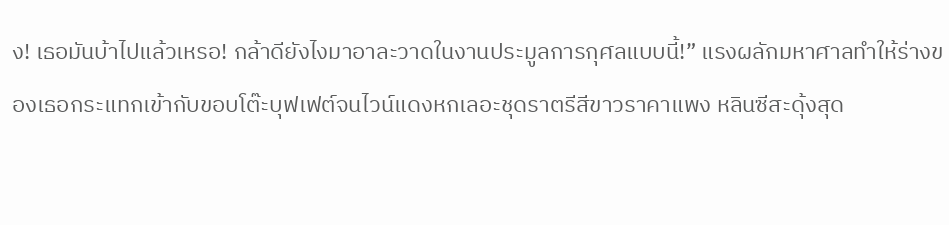ง! เธอมันบ้าไปแล้วเหรอ! กล้าดียังไงมาอาละวาดในงานประมูลการกุศลแบบนี้!” แรงผลักมหาศาลทำให้ร่างของเธอกระแทกเข้ากับขอบโต๊ะบุฟเฟต์จนไวน์แดงหกเลอะชุดราตรีสีขาวราคาแพง หลินซีสะดุ้งสุด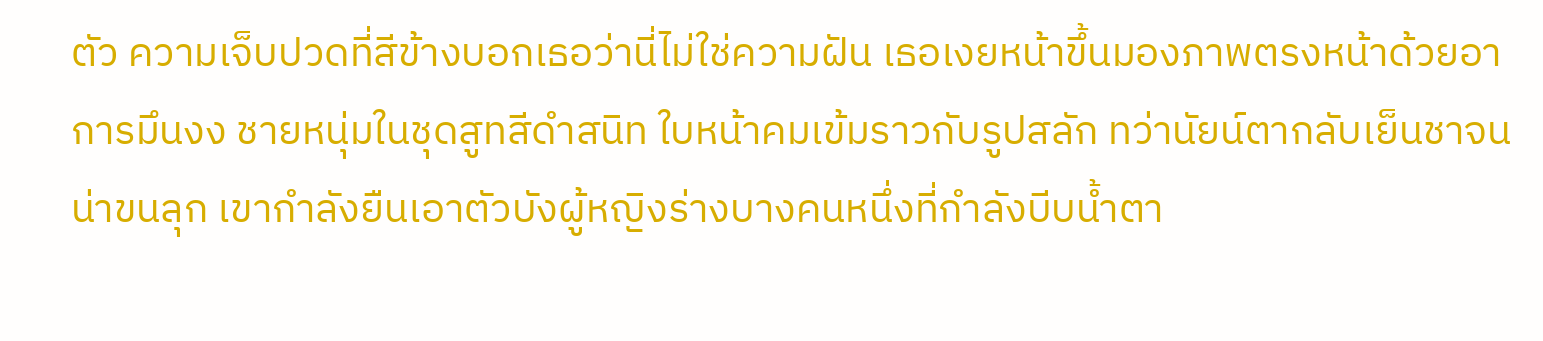ตัว ความเจ็บปวดที่สีข้างบอกเธอว่านี่ไม่ใช่ความฝัน เธอเงยหน้าขึ้นมองภาพตรงหน้าด้วยอาการมึนงง ชายหนุ่มในชุดสูทสีดำสนิท ใบหน้าคมเข้มราวกับรูปสลัก ทว่านัยน์ตากลับเย็นชาจนน่าขนลุก เขากำลังยืนเอาตัวบังผู้หญิงร่างบางคนหนึ่งที่กำลังบีบน้ำตา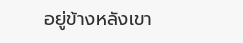อยู่ข้างหลังเขา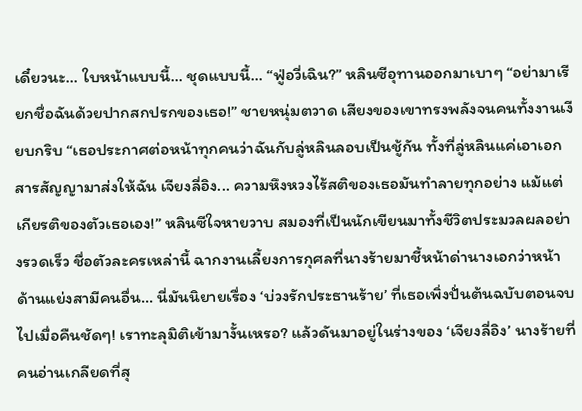เดี๋ยวนะ... ใบหน้าแบบนี้... ชุดแบบนี้... “ฟู่อวี่เฉิน?” หลินซีอุทานออกมาเบาๆ “อย่ามาเรียกชื่อฉันด้วยปากสกปรกของเธอ!” ชายหนุ่มตวาด เสียงของเขาทรงพลังจนคนทั้งงานเงียบกริบ “เธอประกาศต่อหน้าทุกคนว่าฉันกับลู่หลินลอบเป็นชู้กัน ทั้งที่ลู่หลินแค่เอาเอกสารสัญญามาส่งให้ฉัน เจียงลี่อิง... ความหึงหวงไร้สติของเธอมันทำลายทุกอย่าง แม้แต่เกียรติของตัวเธอเอง!” หลินซีใจหายวาบ สมองที่เป็นนักเขียนมาทั้งชีวิตประมวลผลอย่างรวดเร็ว ชื่อตัวละครเหล่านี้ ฉากงานเลี้ยงการกุศลที่นางร้ายมาชี้หน้าด่านางเอกว่าหน้าด้านแย่งสามีคนอื่น... นี่มันนิยายเรื่อง ‘บ่วงรักประธานร้าย’ ที่เธอเพิ่งปั่นต้นฉบับตอนจบไปเมื่อคืนชัดๆ! เราทะลุมิติเข้ามางั้นเหรอ? แล้วดันมาอยู่ในร่างของ ‘เจียงลี่อิง’ นางร้ายที่คนอ่านเกลียดที่สุ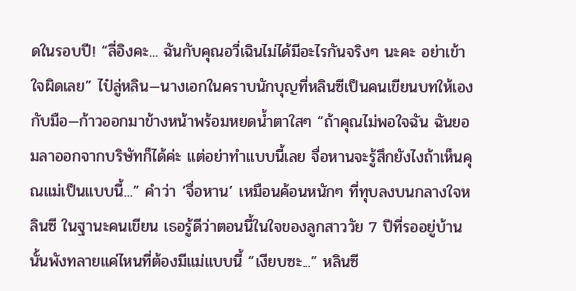ดในรอบปี! “ลี่อิงคะ... ฉันกับคุณอวี่เฉินไม่ได้มีอะไรกันจริงๆ นะคะ อย่าเข้าใจผิดเลย” ไป๋ลู่หลิน—นางเอกในคราบนักบุญที่หลินซีเป็นคนเขียนบทให้เองกับมือ—ก้าวออกมาข้างหน้าพร้อมหยดน้ำตาใสๆ “ถ้าคุณไม่พอใจฉัน ฉันยอมลาออกจากบริษัทก็ได้ค่ะ แต่อย่าทำแบบนี้เลย จื่อหานจะรู้สึกยังไงถ้าเห็นคุณแม่เป็นแบบนี้...” คำว่า ‘จื่อหาน’ เหมือนค้อนหนักๆ ที่ทุบลงบนกลางใจหลินซี ในฐานะคนเขียน เธอรู้ดีว่าตอนนี้ในใจของลูกสาววัย 7 ปีที่รออยู่บ้านนั้นพังทลายแค่ไหนที่ต้องมีแม่แบบนี้ “เงียบซะ...” หลินซี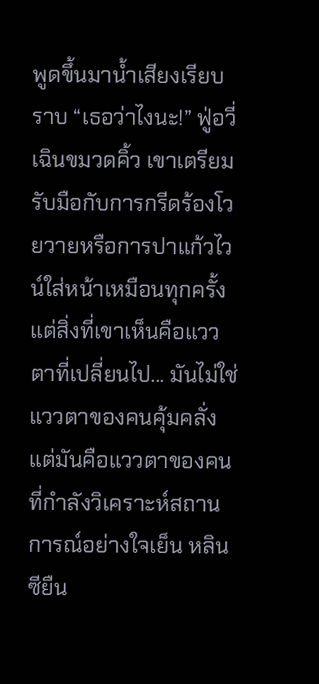พูดขึ้นมาน้ำเสียงเรียบราบ “เธอว่าไงนะ!” ฟู่อวี่เฉินขมวดคิ้ว เขาเตรียมรับมือกับการกรีดร้องโวยวายหรือการปาแก้วไวน์ใส่หน้าเหมือนทุกครั้ง แต่สิ่งที่เขาเห็นคือแววตาที่เปลี่ยนไป... มันไม่ใช่แววตาของคนคุ้มคลั่ง แต่มันคือแววตาของคนที่กำลังวิเคราะห์สถานการณ์อย่างใจเย็น หลินซียืน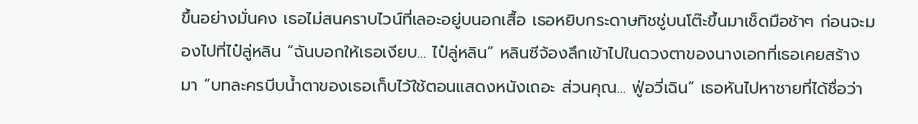ขึ้นอย่างมั่นคง เธอไม่สนคราบไวน์ที่เลอะอยู่บนอกเสื้อ เธอหยิบกระดาษทิชชู่บนโต๊ะขึ้นมาเช็ดมือช้าๆ ก่อนจะมองไปที่ไป๋ลู่หลิน “ฉันบอกให้เธอเงียบ... ไป๋ลู่หลิน” หลินซีจ้องลึกเข้าไปในดวงตาของนางเอกที่เธอเคยสร้างมา “บทละครบีบน้ำตาของเธอเก็บไว้ใช้ตอนแสดงหนังเถอะ ส่วนคุณ... ฟู่อวี่เฉิน” เธอหันไปหาชายที่ได้ชื่อว่า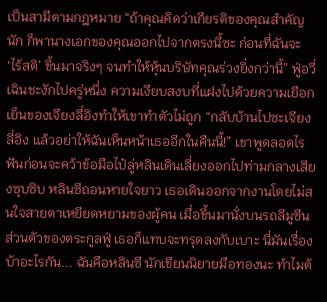เป็นสามีตามกฎหมาย “ถ้าคุณคิดว่าเกียรติของคุณสำคัญนัก ก็พานางเอกของคุณออกไปจากตรงนี้ซะ ก่อนที่ฉันจะ ‘ไร้สติ’ ขึ้นมาจริงๆ จนทำให้หุ้นบริษัทคุณร่วงยิ่งกว่านี้” ฟู่อวี่เฉินชะงักไปครู่หนึ่ง ความเงียบสงบที่แฝงไปด้วยความเยือกเย็นของเจียงลี่อิงทำให้เขาทำตัวไม่ถูก “กลับบ้านไปซะเจียงลี่อิง แล้วอย่าให้ฉันเห็นหน้าเธออีกในคืนนี้!” เขาพูดลอดไรฟันก่อนจะคว้าข้อมือไป๋ลู่หลินเดินเลี่ยงออกไปท่ามกลางเสียงซุบซิบ หลินซีถอนหายใจยาว เธอเดินออกจากงานโดยไม่สนใจสายตาเหยียดหยามของผู้คน เมื่อขึ้นมานั่งบนรถลีมูซีนส่วนตัวของตระกูลฟู่ เธอก็แทบจะทรุดลงกับเบาะ นี่มันเรื่องบ้าอะไรกัน... ฉันคือหลินซี นักเขียนนิยายมือทองนะ ทำไมต้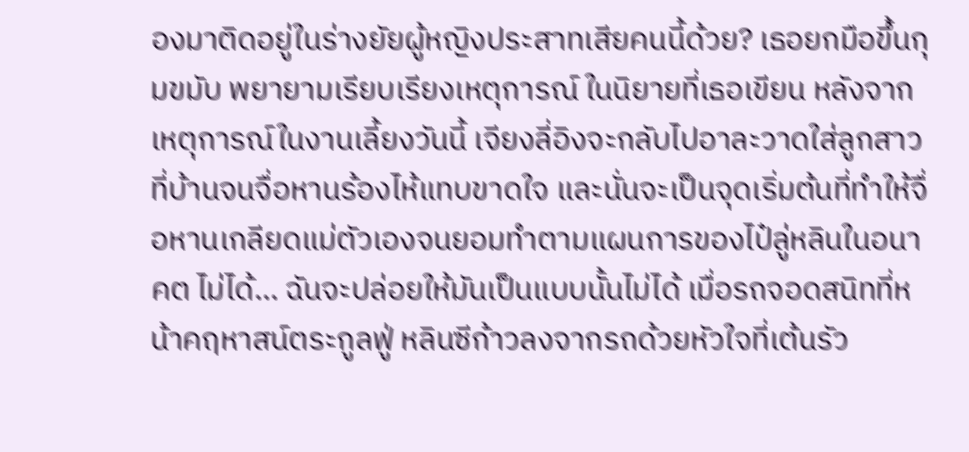องมาติดอยู่ในร่างยัยผู้หญิงประสาทเสียคนนี้ด้วย? เธอยกมือขึ้นกุมขมับ พยายามเรียบเรียงเหตุการณ์ ในนิยายที่เธอเขียน หลังจากเหตุการณ์ในงานเลี้ยงวันนี้ เจียงลี่อิงจะกลับไปอาละวาดใส่ลูกสาวที่บ้านจนจื่อหานร้องไห้แทบขาดใจ และนั่นจะเป็นจุดเริ่มต้นที่ทำให้จื่อหานเกลียดแม่ตัวเองจนยอมทำตามแผนการของไป๋ลู่หลินในอนาคต ไม่ได้... ฉันจะปล่อยให้มันเป็นแบบนั้นไม่ได้ เมื่อรถจอดสนิทที่หน้าคฤหาสน์ตระกูลฟู่ หลินซีก้าวลงจากรถด้วยหัวใจที่เต้นรัว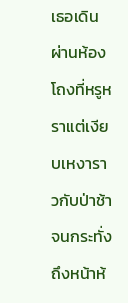เธอเดินผ่านห้องโถงที่หรูหราแต่เงียบเหงาราวกับป่าช้า จนกระทั่งถึงหน้าห้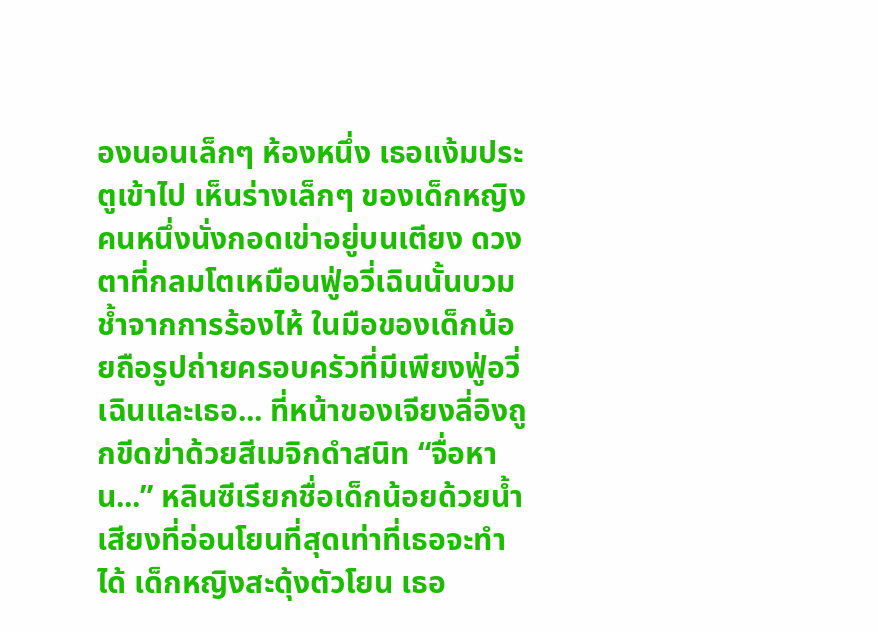องนอนเล็กๆ ห้องหนึ่ง เธอแง้มประตูเข้าไป เห็นร่างเล็กๆ ของเด็กหญิงคนหนึ่งนั่งกอดเข่าอยู่บนเตียง ดวงตาที่กลมโตเหมือนฟู่อวี่เฉินนั้นบวมช้ำจากการร้องไห้ ในมือของเด็กน้อยถือรูปถ่ายครอบครัวที่มีเพียงฟู่อวี่เฉินและเธอ... ที่หน้าของเจียงลี่อิงถูกขีดฆ่าด้วยสีเมจิกดำสนิท “จื่อหาน...” หลินซีเรียกชื่อเด็กน้อยด้วยน้ำเสียงที่อ่อนโยนที่สุดเท่าที่เธอจะทำได้ เด็กหญิงสะดุ้งตัวโยน เธอ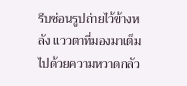รีบซ่อนรูปถ่ายไว้ข้างหลัง แววตาที่มองมาเต็มไปด้วยความหวาดกลัว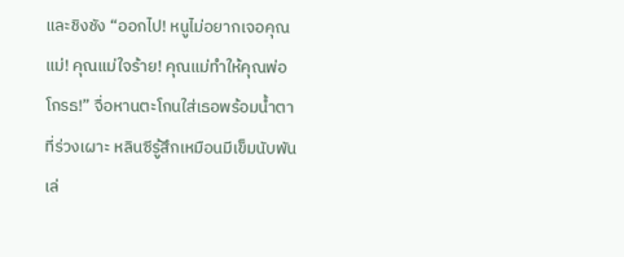และชิงชัง “ออกไป! หนูไม่อยากเจอคุณแม่! คุณแม่ใจร้าย! คุณแม่ทำให้คุณพ่อโกรธ!” จื่อหานตะโกนใส่เธอพร้อมน้ำตาที่ร่วงเผาะ หลินซีรู้สึกเหมือนมีเข็มนับพันเล่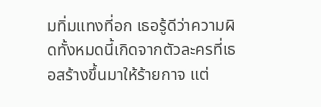มทิ่มแทงที่อก เธอรู้ดีว่าความผิดทั้งหมดนี้เกิดจากตัวละครที่เธอสร้างขึ้นมาให้ร้ายกาจ แต่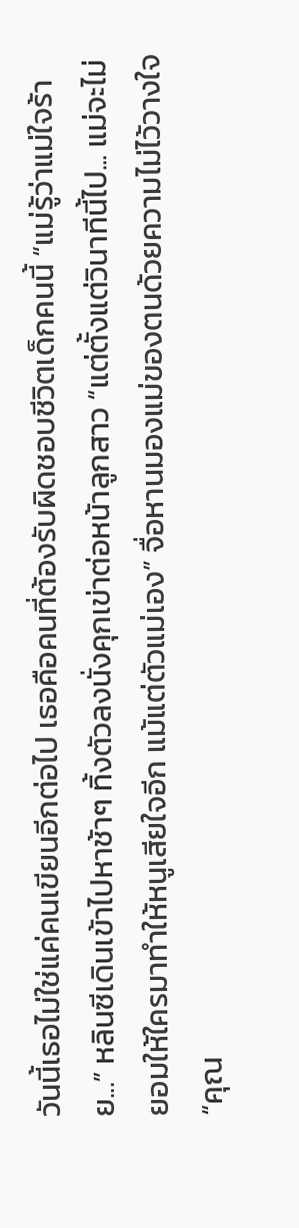วันนี้เธอไม่ใช่แค่คนเขียนอีกต่อไป เธอคือคนที่ต้องรับผิดชอบชีวิตเด็กคนนี้ “แม่รู้ว่าแม่ใจร้าย...” หลินซีเดินเข้าไปหาช้าๆ ทิ้งตัวลงนั่งคุกเข่าต่อหน้าลูกสาว “แต่ตั้งแต่วินาทีนี้ไป... แม่จะไม่ยอมให้ใครมาทำให้หนูเสียใจอีก แม้แต่ตัวแม่เอง” จื่อหานมองแม่ของตนด้วยความไม่ไว้วางใจ “คุณ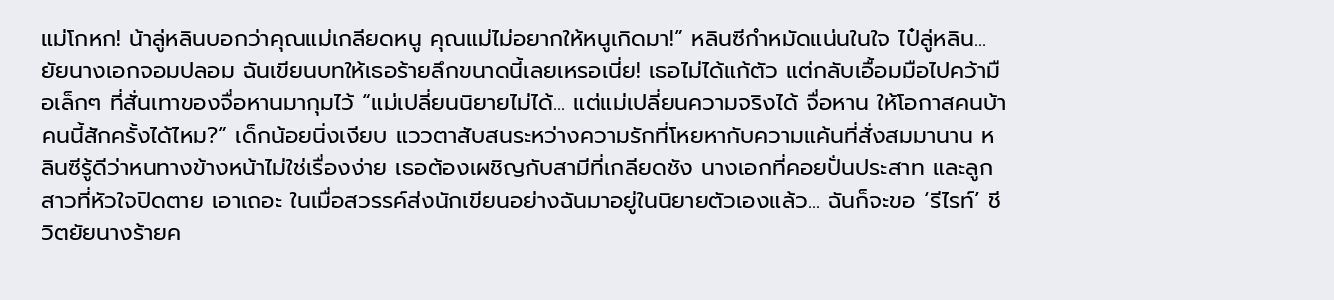แม่โกหก! น้าลู่หลินบอกว่าคุณแม่เกลียดหนู คุณแม่ไม่อยากให้หนูเกิดมา!” หลินซีกำหมัดแน่นในใจ ไป๋ลู่หลิน... ยัยนางเอกจอมปลอม ฉันเขียนบทให้เธอร้ายลึกขนาดนี้เลยเหรอเนี่ย! เธอไม่ได้แก้ตัว แต่กลับเอื้อมมือไปคว้ามือเล็กๆ ที่สั่นเทาของจื่อหานมากุมไว้ “แม่เปลี่ยนนิยายไม่ได้... แต่แม่เปลี่ยนความจริงได้ จื่อหาน ให้โอกาสคนบ้าคนนี้สักครั้งได้ไหม?” เด็กน้อยนิ่งเงียบ แววตาสับสนระหว่างความรักที่โหยหากับความแค้นที่สั่งสมมานาน หลินซีรู้ดีว่าหนทางข้างหน้าไม่ใช่เรื่องง่าย เธอต้องเผชิญกับสามีที่เกลียดชัง นางเอกที่คอยปั่นประสาท และลูกสาวที่หัวใจปิดตาย เอาเถอะ ในเมื่อสวรรค์ส่งนักเขียนอย่างฉันมาอยู่ในนิยายตัวเองแล้ว... ฉันก็จะขอ ‘รีไรท์’ ชีวิตยัยนางร้ายค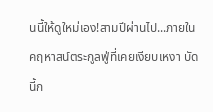นนี้ให้ดูใหม่เอง!สามปีผ่านไป...ภายในคฤหาสน์ตระกูลฟู่ที่เคยเงียบเหงา บัดนี้ก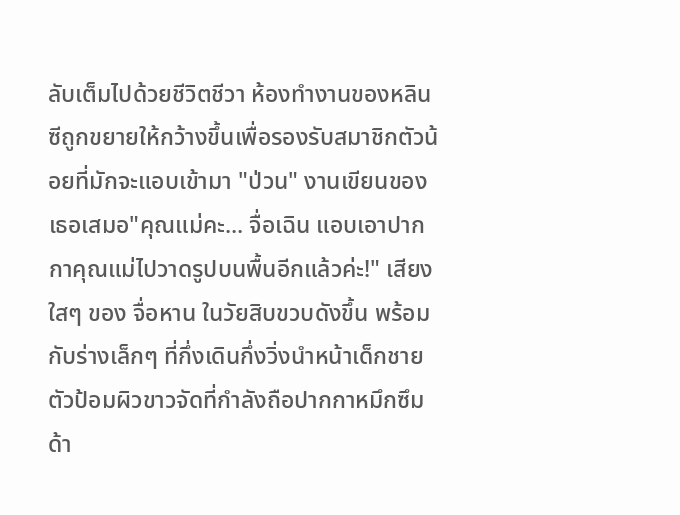ลับเต็มไปด้วยชีวิตชีวา ห้องทำงานของหลินซีถูกขยายให้กว้างขึ้นเพื่อรองรับสมาชิกตัวน้อยที่มักจะแอบเข้ามา "ป่วน" งานเขียนของเธอเสมอ"คุณแม่คะ... จื่อเฉิน แอบเอาปากกาคุณแม่ไปวาดรูปบนพื้นอีกแล้วค่ะ!" เสียงใสๆ ของ จื่อหาน ในวัยสิบขวบดังขึ้น พร้อมกับร่างเล็กๆ ที่กึ่งเดินกึ่งวิ่งนำหน้าเด็กชายตัวป้อมผิวขาวจัดที่กำลังถือปากกาหมึกซึมด้า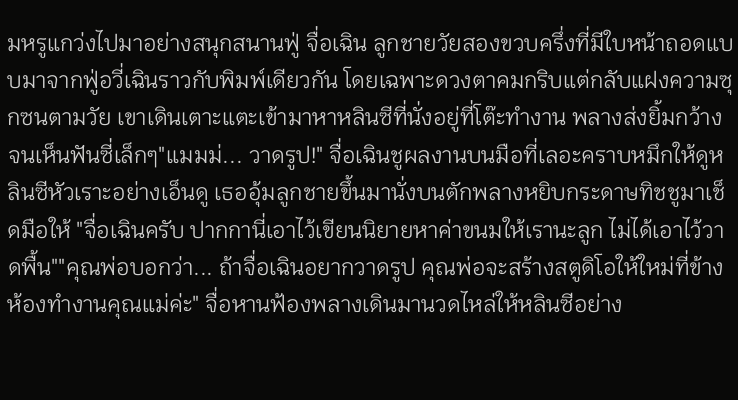มหรูแกว่งไปมาอย่างสนุกสนานฟู่ จื่อเฉิน ลูกชายวัยสองขวบครึ่งที่มีใบหน้าถอดแบบมาจากฟู่อวี่เฉินราวกับพิมพ์เดียวกัน โดยเฉพาะดวงตาคมกริบแต่กลับแฝงความซุกซนตามวัย เขาเดินเตาะแตะเข้ามาหาหลินซีที่นั่งอยู่ที่โต๊ะทำงาน พลางส่งยิ้มกว้างจนเห็นฟันซี่เล็กๆ"แมมม่... วาดรูป!" จื่อเฉินชูผลงานบนมือที่เลอะคราบหมึกให้ดูหลินซีหัวเราะอย่างเอ็นดู เธออุ้มลูกชายขึ้นมานั่งบนตักพลางหยิบกระดาษทิชชูมาเช็ดมือให้ "จื่อเฉินครับ ปากกานี่เอาไว้เขียนนิยายหาค่าขนมให้เรานะลูก ไม่ได้เอาไว้วาดพื้น""คุณพ่อบอกว่า... ถ้าจื่อเฉินอยากวาดรูป คุณพ่อจะสร้างสตูดิโอให้ใหม่ที่ข้างห้องทำงานคุณแม่ค่ะ" จื่อหานฟ้องพลางเดินมานวดไหล่ให้หลินซีอย่าง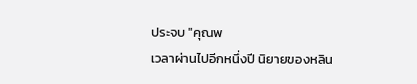ประจบ "คุณพ
เวลาผ่านไปอีกหนึ่งปี นิยายของหลิน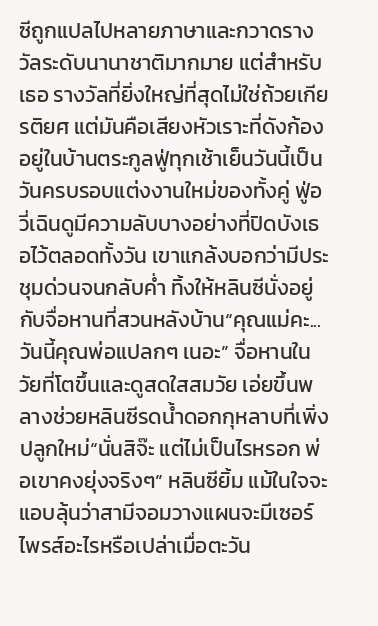ซีถูกแปลไปหลายภาษาและกวาดรางวัลระดับนานาชาติมากมาย แต่สำหรับเธอ รางวัลที่ยิ่งใหญ่ที่สุดไม่ใช่ถ้วยเกียรติยศ แต่มันคือเสียงหัวเราะที่ดังก้องอยู่ในบ้านตระกูลฟู่ทุกเช้าเย็นวันนี้เป็นวันครบรอบแต่งงานใหม่ของทั้งคู่ ฟู่อวี่เฉินดูมีความลับบางอย่างที่ปิดบังเธอไว้ตลอดทั้งวัน เขาแกล้งบอกว่ามีประชุมด่วนจนกลับค่ำ ทิ้งให้หลินซีนั่งอยู่กับจื่อหานที่สวนหลังบ้าน“คุณแม่คะ... วันนี้คุณพ่อแปลกๆ เนอะ” จื่อหานในวัยที่โตขึ้นและดูสดใสสมวัย เอ่ยขึ้นพลางช่วยหลินซีรดน้ำดอกกุหลาบที่เพิ่งปลูกใหม่“นั่นสิจ๊ะ แต่ไม่เป็นไรหรอก พ่อเขาคงยุ่งจริงๆ” หลินซียิ้ม แม้ในใจจะแอบลุ้นว่าสามีจอมวางแผนจะมีเซอร์ไพรส์อะไรหรือเปล่าเมื่อตะวัน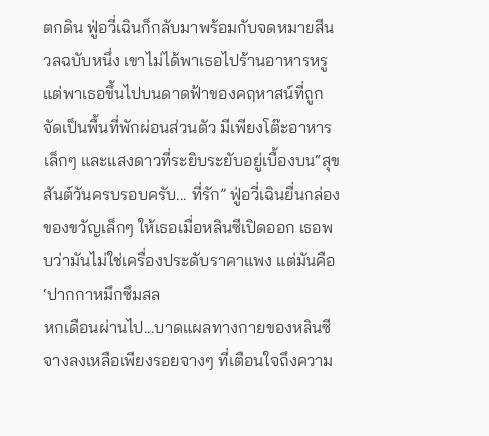ตกดิน ฟู่อวี่เฉินก็กลับมาพร้อมกับจดหมายสีนวลฉบับหนึ่ง เขาไม่ได้พาเธอไปร้านอาหารหรู แต่พาเธอขึ้นไปบนดาดฟ้าของคฤหาสน์ที่ถูกจัดเป็นพื้นที่พักผ่อนส่วนตัว มีเพียงโต๊ะอาหารเล็กๆ และแสงดาวที่ระยิบระยับอยู่เบื้องบน“สุขสันต์วันครบรอบครับ... ที่รัก” ฟู่อวี่เฉินยื่นกล่องของขวัญเล็กๆ ให้เธอเมื่อหลินซีเปิดออก เธอพบว่ามันไม่ใช่เครื่องประดับราคาแพง แต่มันคือ ‘ปากกาหมึกซึมสล
หกเดือนผ่านไป...บาดแผลทางกายของหลินซีจางลงเหลือเพียงรอยจางๆ ที่เตือนใจถึงความ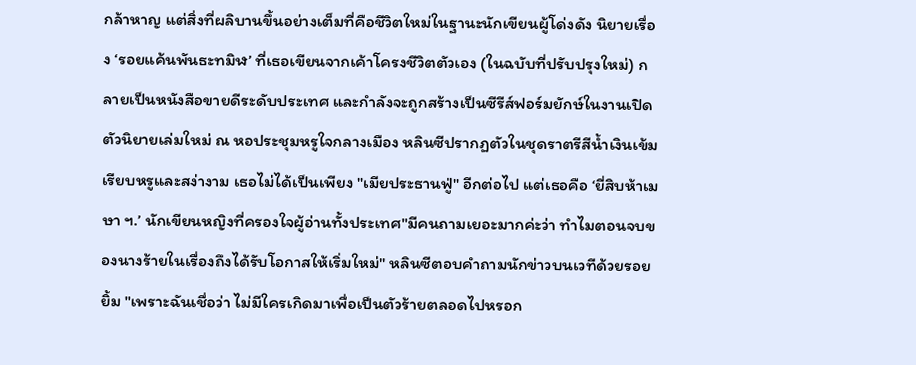กล้าหาญ แต่สิ่งที่ผลิบานขึ้นอย่างเต็มที่คือชีวิตใหม่ในฐานะนักเขียนผู้โด่งดัง นิยายเรื่อง ‘รอยแค้นพันธะทมิฬ’ ที่เธอเขียนจากเค้าโครงชีวิตตัวเอง (ในฉบับที่ปรับปรุงใหม่) กลายเป็นหนังสือขายดีระดับประเทศ และกำลังจะถูกสร้างเป็นซีรีส์ฟอร์มยักษ์ในงานเปิดตัวนิยายเล่มใหม่ ณ หอประชุมหรูใจกลางเมือง หลินซีปรากฏตัวในชุดราตรีสีน้ำเงินเข้ม เรียบหรูและสง่างาม เธอไม่ได้เป็นเพียง "เมียประธานฟู่" อีกต่อไป แต่เธอคือ ‘ยี่สิบห้าเมษา ฯ.’ นักเขียนหญิงที่ครองใจผู้อ่านทั้งประเทศ"มีคนถามเยอะมากค่ะว่า ทำไมตอนจบของนางร้ายในเรื่องถึงได้รับโอกาสให้เริ่มใหม่" หลินซีตอบคำถามนักข่าวบนเวทีด้วยรอยยิ้ม "เพราะฉันเชื่อว่า ไม่มีใครเกิดมาเพื่อเป็นตัวร้ายตลอดไปหรอก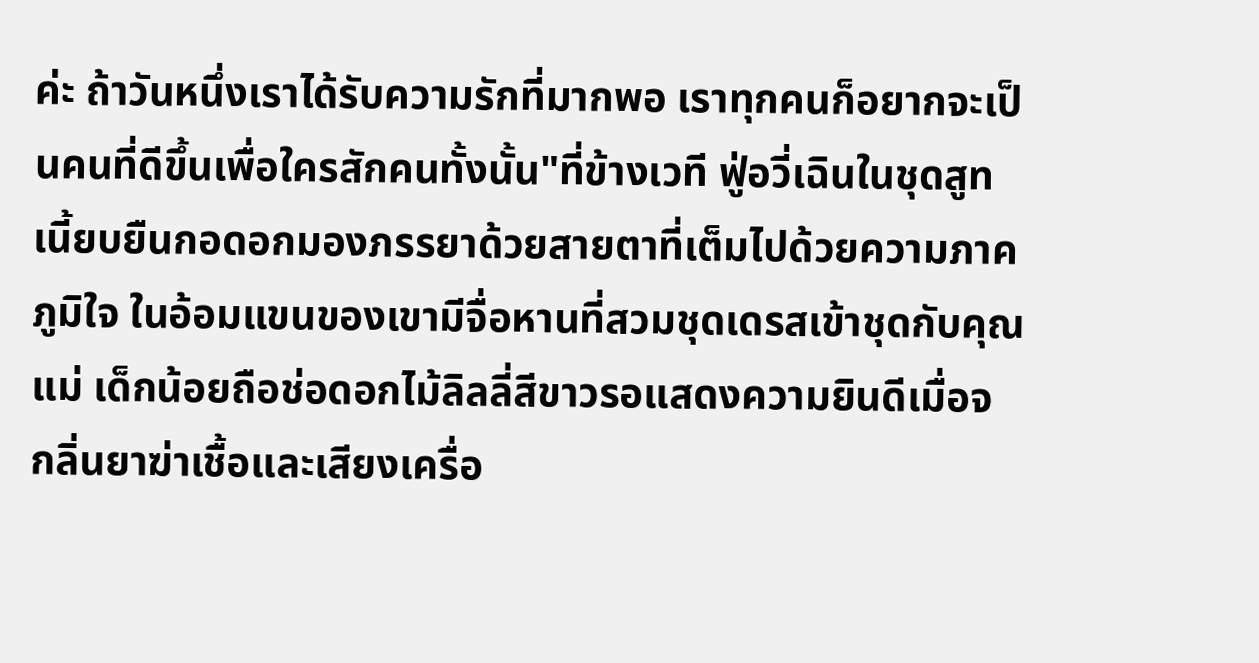ค่ะ ถ้าวันหนึ่งเราได้รับความรักที่มากพอ เราทุกคนก็อยากจะเป็นคนที่ดีขึ้นเพื่อใครสักคนทั้งนั้น"ที่ข้างเวที ฟู่อวี่เฉินในชุดสูทเนี้ยบยืนกอดอกมองภรรยาด้วยสายตาที่เต็มไปด้วยความภาคภูมิใจ ในอ้อมแขนของเขามีจื่อหานที่สวมชุดเดรสเข้าชุดกับคุณแม่ เด็กน้อยถือช่อดอกไม้ลิลลี่สีขาวรอแสดงความยินดีเมื่อจ
กลิ่นยาฆ่าเชื้อและเสียงเครื่อ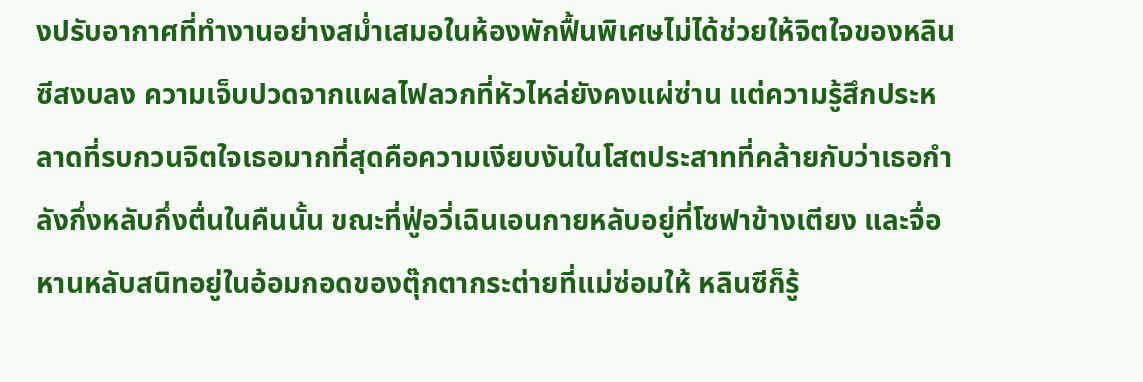งปรับอากาศที่ทำงานอย่างสม่ำเสมอในห้องพักฟื้นพิเศษไม่ได้ช่วยให้จิตใจของหลินซีสงบลง ความเจ็บปวดจากแผลไฟลวกที่หัวไหล่ยังคงแผ่ซ่าน แต่ความรู้สึกประหลาดที่รบกวนจิตใจเธอมากที่สุดคือความเงียบงันในโสตประสาทที่คล้ายกับว่าเธอกำลังกึ่งหลับกึ่งตื่นในคืนนั้น ขณะที่ฟู่อวี่เฉินเอนกายหลับอยู่ที่โซฟาข้างเตียง และจื่อหานหลับสนิทอยู่ในอ้อมกอดของตุ๊กตากระต่ายที่แม่ซ่อมให้ หลินซีก็รู้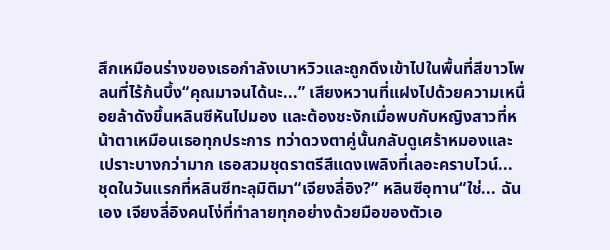สึกเหมือนร่างของเธอกำลังเบาหวิวและถูกดึงเข้าไปในพื้นที่สีขาวโพลนที่ไร้ก้นบึ้ง“คุณมาจนได้นะ...” เสียงหวานที่แฝงไปด้วยความเหนื่อยล้าดังขึ้นหลินซีหันไปมอง และต้องชะงักเมื่อพบกับหญิงสาวที่หน้าตาเหมือนเธอทุกประการ ทว่าดวงตาคู่นั้นกลับดูเศร้าหมองและเปราะบางกว่ามาก เธอสวมชุดราตรีสีแดงเพลิงที่เลอะคราบไวน์... ชุดในวันแรกที่หลินซีทะลุมิติมา“เจียงลี่อิง?” หลินซีอุทาน“ใช่... ฉันเอง เจียงลี่อิงคนโง่ที่ทำลายทุกอย่างด้วยมือของตัวเอ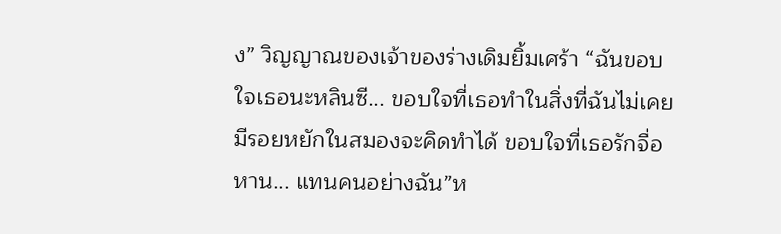ง” วิญญาณของเจ้าของร่างเดิมยิ้มเศร้า “ฉันขอบใจเธอนะหลินซี... ขอบใจที่เธอทำในสิ่งที่ฉันไม่เคยมีรอยหยักในสมองจะคิดทำได้ ขอบใจที่เธอรักจื่อหาน... แทนคนอย่างฉัน”ห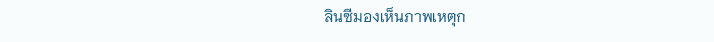ลินซีมองเห็นภาพเหตุก